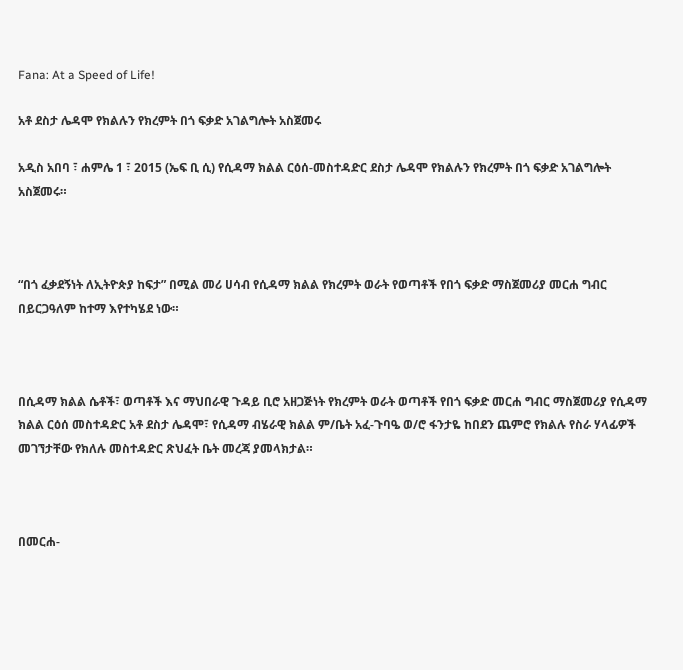Fana: At a Speed of Life!

አቶ ደስታ ሌዳሞ የክልሉን የክረምት በጎ ፍቃድ አገልግሎት አስጀመሩ

አዲስ አበባ ፣ ሐምሌ 1 ፣ 2015 (ኤፍ ቢ ሲ) የሲዳማ ክልል ርዕሰ-መስተዳድር ደስታ ሌዳሞ የክልሉን የክረምት በጎ ፍቃድ አገልግሎት አስጀመሩ።



“በጎ ፈቃደኝነት ለኢትዮጵያ ከፍታ” በሚል መሪ ሀሳብ የሲዳማ ክልል የክረምት ወራት የወጣቶች የበጎ ፍቃድ ማስጀመሪያ መርሐ ግብር በይርጋዓለም ከተማ እየተካሄደ ነው።



በሲዳማ ክልል ሴቶች፣ ወጣቶች እና ማህበራዊ ጉዳይ ቢሮ አዘጋጅነት የክረምት ወራት ወጣቶች የበጎ ፍቃድ መርሐ ግብር ማስጀመሪያ የሲዳማ ክልል ርዕሰ መስተዳድር አቶ ደስታ ሌዳሞ፣ የሲዳማ ብሄራዊ ክልል ም/ቤት አፈ-ጉባዔ ወ/ሮ ፋንታዬ ከበደን ጨምሮ የክልሉ የስራ ሃላፊዎች መገኘታቸው የክለሉ መስተዳድር ጽህፈት ቤት መረጃ ያመላክታል።



በመርሐ-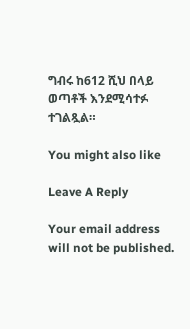ግብሩ ከ612 ሺህ በላይ ወጣቶች እንደሚሳተፉ ተገልጿል።

You might also like

Leave A Reply

Your email address will not be published.